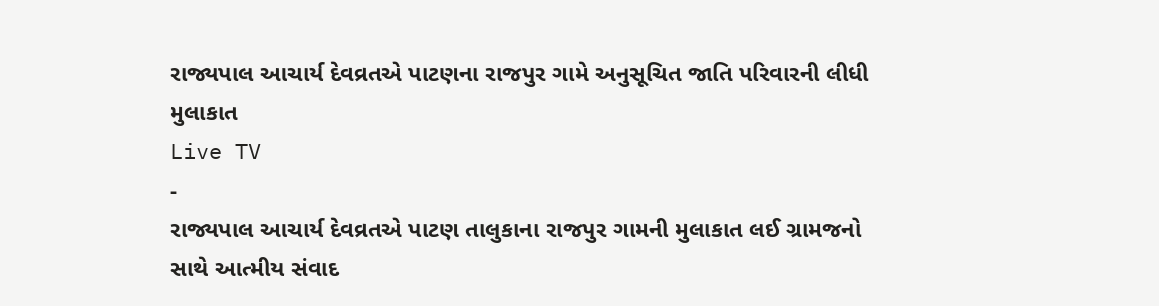રાજ્યપાલ આચાર્ય દેવવ્રતએ પાટણના રાજપુર ગામે અનુસૂચિત જાતિ પરિવારની લીધી મુલાકાત
Live TV
-
રાજ્યપાલ આચાર્ય દેવવ્રતએ પાટણ તાલુકાના રાજપુર ગામની મુલાકાત લઈ ગ્રામજનો સાથે આત્મીય સંવાદ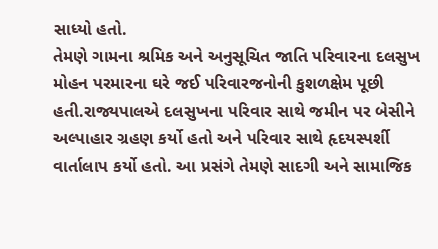સાધ્યો હતો.
તેમણે ગામના શ્રમિક અને અનુસૂચિત જાતિ પરિવારના દલસુખ મોહન પરમારના ઘરે જઈ પરિવારજનોની કુશળક્ષેમ પૂછી હતી.રાજ્યપાલએ દલસુખના પરિવાર સાથે જમીન પર બેસીને અલ્પાહાર ગ્રહણ કર્યો હતો અને પરિવાર સાથે હૃદયસ્પર્શી વાર્તાલાપ કર્યો હતો. આ પ્રસંગે તેમણે સાદગી અને સામાજિક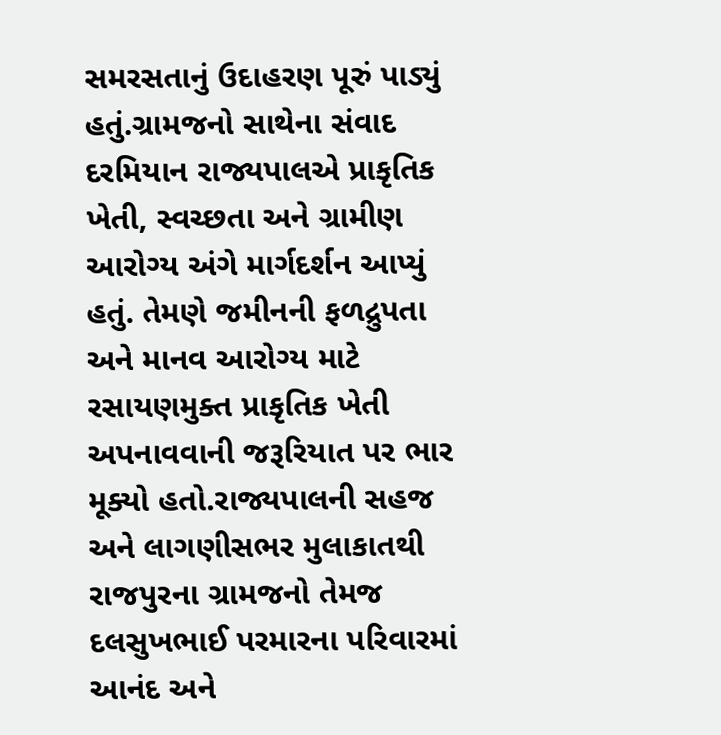સમરસતાનું ઉદાહરણ પૂરું પાડ્યું હતું.ગ્રામજનો સાથેના સંવાદ દરમિયાન રાજ્યપાલએ પ્રાકૃતિક ખેતી, સ્વચ્છતા અને ગ્રામીણ આરોગ્ય અંગે માર્ગદર્શન આપ્યું હતું. તેમણે જમીનની ફળદ્રુપતા અને માનવ આરોગ્ય માટે રસાયણમુક્ત પ્રાકૃતિક ખેતી અપનાવવાની જરૂરિયાત પર ભાર મૂક્યો હતો.રાજ્યપાલની સહજ અને લાગણીસભર મુલાકાતથી રાજપુરના ગ્રામજનો તેમજ દલસુખભાઈ પરમારના પરિવારમાં આનંદ અને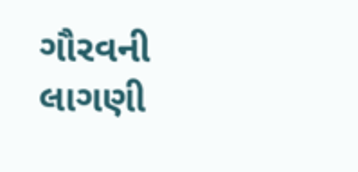ગૌરવની લાગણી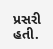પ્રસરી હતી.